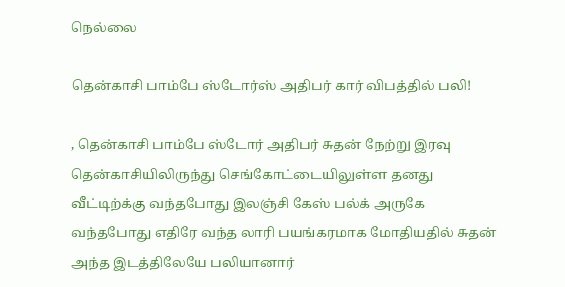நெல்லை

தென்காசி பாம்பே ஸ்டோர்ஸ் அதிபர் கார் விபத்தில் பலி!

, தென்காசி பாம்பே ஸ்டோர் அதிபர் சுதன் நேற்று இரவு தென்காசியிலிருந்து செங்கோட்டையிலுள்ள தனது வீட்டிற்க்கு வந்தபோது இலஞ்சி கேஸ் பல்க் அருகே வந்தபோது எதிரே வந்த லாரி பயங்கரமாக மோதியதில் சுதன் அந்த இடத்திலேயே பலியானார்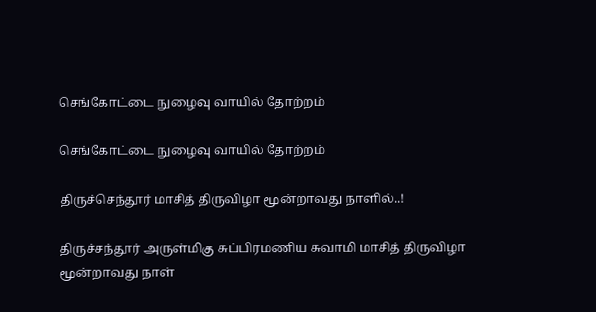செங்கோட்டை நுழைவு வாயில் தோற்றம்

செங்கோட்டை நுழைவு வாயில் தோற்றம்

திருச்செந்தூர் மாசித் திருவிழா மூன்றாவது நாளில்..!

திருச்சந்தூர் அருள்மிகு சுப்பிரமணிய சுவாமி மாசித் திருவிழா மூன்றாவது நாள்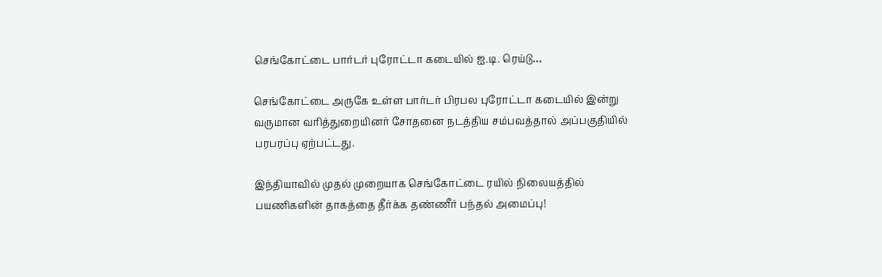செங்கோட்டை பார்டர் புரோட்டா கடையில் ஐ.டி. ரெய்டு…

செங்கோட்டை அருகே உள்ள பார்டர் பிரபல புரோட்டா கடையில் இன்று வருமான வரித்துறையினர் சோதனை நடத்திய சம்பவத்தால் அப்பகுதியில் பரபரப்பு ஏற்பட்டது.

இந்தியாவில் முதல் முறையாக செங்கோட்டை ரயில் நிலையத்தில் பயணிகளின் தாகத்தை தீர்க்க தண்ணீர் பந்தல் அமைப்பு!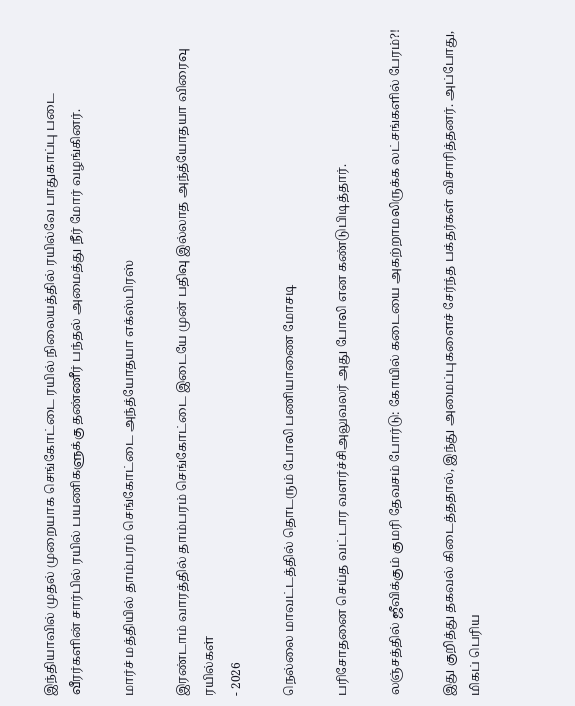இந்தியாவில் முதல் முறையாக செங்கோட்டை ரயில் நிலையத்தில் ரயில்வே பாதுகாப்பு படை வீரர்களின் சார்பில் ரயில் பயணிகளுக்கு தண்ணீர் பந்தல் அமைத்து நீர் மோர் வழங்கினர்.

மார்ச் மத்தியில் தாம்பரம் செங்கோட்டை அந்த்யோதயா எக்ஸ்பிரஸ்

இரண்டாம் வாரத்தில் தாம்பரம் செங்கோட்டை இடையே முன் பதிவு இல்லாத அந்த்யோதயா விரைவு ரயில்கள்
- 2026

நெல்லை மாவட்டத்தில் தொடரும் போலி பணியாணை மோசடி

பரிசோதனை செய்த வட்டார வளர்ச்சிஅலுவலர் அது போலி என கண்டுபிடித்தார்.

லஞ்சத்தில் ஜீவிக்கும் குமரி தேவசம் போர்டு: கோயில் கடையை அகற்றாமலிருக்க லட்சங்களில் பேரம்?!

இது குறித்து தகவல் கிடைத்ததால், இந்து அமைப்புகளைச் சேர்ந்த பக்தர்கள் விசாரித்தனர். அப்போது, மிகப் பெரிய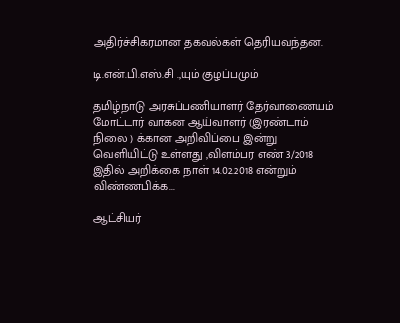அதிர்ச்சிகரமான தகவல்கள் தெரியவந்தன.

டி.என்.பி.எஸ்.சி .,யும் குழப்பமும்

தமிழ்நாடு அரசுப்பணியாளர் தேர்வாணையம் மோட்டார் வாகன ஆய்வாளர் (இரண்டாம் நிலை ) க்கான அறிவிப்பை இன்று வெளியிட்டு உள்ளது ,விளம்பர எண் 3/2018 இதில் அறிக்கை நாள் 14.02.2018 என்றும் விண்ணபிக்க...

ஆட்சியர்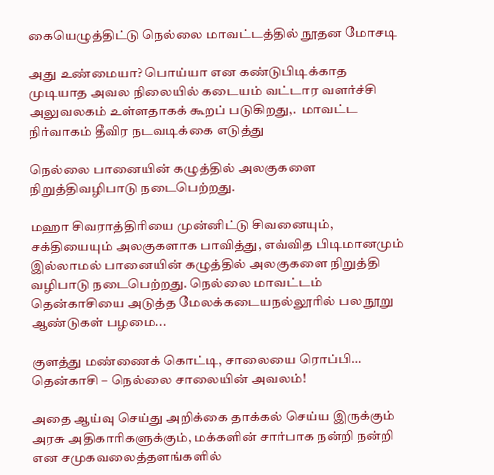கையெழுத்திட்டு நெல்லை மாவட்டத்தில் நூதன மோசடி

அது உண்மையா? பொய்யா என கண்டுபிடிக்காத முடியாத அவல நிலையில் கடையம் வட்டார வளர்ச்சி அலுவலகம் உள்ளதாகக் கூறப் படுகிறது,.  மாவட்ட நிர்வாகம் தீவிர நடவடிக்கை எடுத்து

நெல்லை பானையின் கழுத்தில் அலகுகளை நிறுத்திவழிபாடு நடைபெற்றது.

மஹா சிவராத்திரியை முன்னிட்டு சிவனையும், சக்தியையும் அலகுகளாக பாவித்து, எவ்வித பிடிமானமும் இல்லாமல் பானையின் கழுத்தில் அலகுகளை நிறுத்தி வழிபாடு நடைபெற்றது. நெல்லை மாவட்டம் தென்காசியை அடுத்த மேலக்கடையநல்லூரில் பல நூறு ஆண்டுகள் பழமை...

குளத்து மண்ணைக் கொட்டி, சாலையை ரொப்பி… தென்காசி – நெல்லை சாலையின் அவலம்!

அதை ஆய்வு செய்து அறிக்கை தாக்கல் செய்ய இருக்கும் அரசு அதிகாரிகளுக்கும், மக்களின் சார்பாக நன்றி நன்றி என சமுகவலைத்தளங்களில்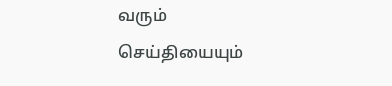வரும் செய்தியையும்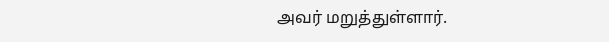அவர் மறுத்துள்ளார்.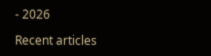- 2026

Recent articles